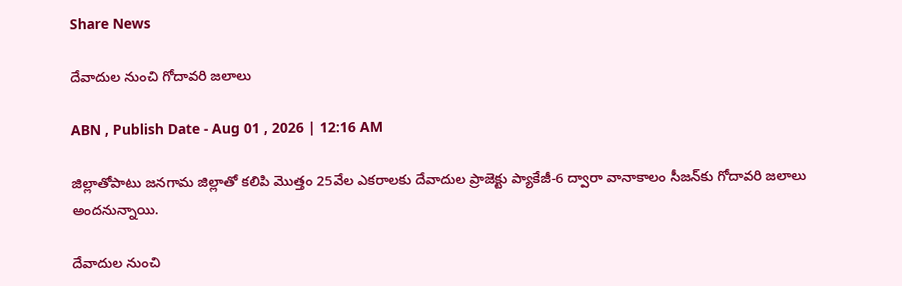Share News

దేవాదుల నుంచి గోదావరి జలాలు

ABN , Publish Date - Aug 01 , 2026 | 12:16 AM

జిల్లాతోపాటు జనగామ జిల్లాతో కలిపి మొత్తం 25వేల ఎకరాలకు దేవాదుల ప్రాజెక్టు ప్యాకేజీ-6 ద్వారా వానాకాలం సీజన్‌కు గోదావరి జలాలు అందనున్నాయి.

దేవాదుల నుంచి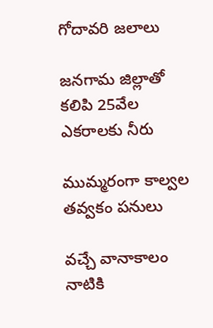గోదావరి జలాలు

జనగామ జిల్లాతో కలిపి 25వేల ఎకరాలకు నీరు

ముమ్మరంగా కాల్వల తవ్వకం పనులు

వచ్చే వానాకాలం నాటికి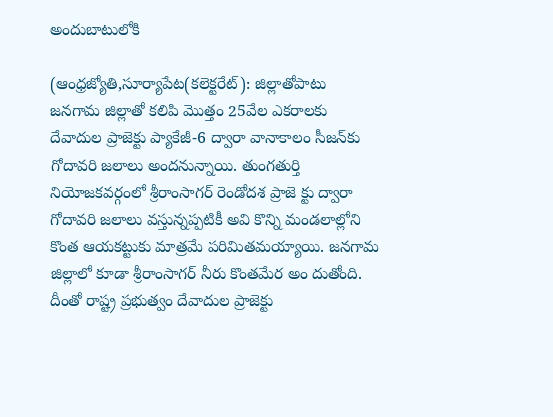అందుబాటులోకి

(ఆంధ్రజ్యోతి,సూర్యాపేట(కలెక్టరేట్‌): జిల్లాతోపాటు జనగామ జిల్లాతో కలిపి మొత్తం 25వేల ఎకరాలకు దేవాదుల ప్రాజెక్టు ప్యాకేజీ-6 ద్వారా వానాకాలం సీజన్‌కు గోదావరి జలాలు అందనున్నాయి. తుంగతుర్తి నియోజకవర్గంలో శ్రీరాంసాగర్‌ రెండోదశ ప్రాజె క్టు ద్వారా గోదావరి జలాలు వస్తున్నప్పటికీ అవి కొన్ని మండలాల్లోని కొంత ఆయకట్టుకు మాత్రమే పరిమితమయ్యాయి. జనగామ జిల్లాలో కూడా శ్రీరాంసాగర్‌ నీరు కొంతమేర అం దుతోంది. దీంతో రాష్ట్ర ప్రభుత్వం దేవాదుల ప్రాజెక్టు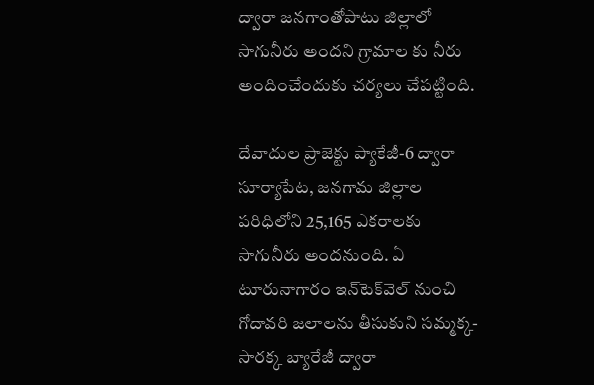ద్వారా జనగాంతోపాటు జిల్లాలో సాగునీరు అందని గ్రామాల కు నీరు అందించేందుకు చర్యలు చేపట్టింది.

దేవాదుల ప్రాజెక్టు ప్యాకేజీ-6 ద్వారా సూర్యాపేట, జనగామ జిల్లాల పరిధిలోని 25,165 ఎకరాలకు సాగునీరు అందనుంది. ఏ టూరునాగారం ఇన్‌టెక్‌వెల్‌ నుంచి గోదావరి జలాలను తీసుకుని సమ్మక్క-సారక్క బ్యారేజీ ద్వారా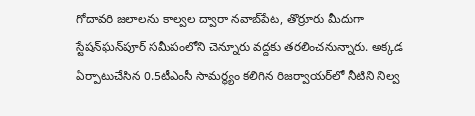గోదావరి జలాలను కాల్వల ద్వారా నవాబ్‌పేట, తొర్రూరు మీదుగా స్టేషన్‌ఘన్‌పూర్‌ సమీపంలోని చెన్నూరు వద్దకు తరలించనున్నారు. అక్కడ ఏర్పాటుచేసిన 0.5టీఎంసీ సామర్థ్యం కలిగిన రిజర్వాయర్‌లో నీటిని నిల్వ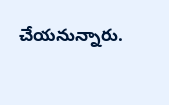చేయనున్నారు.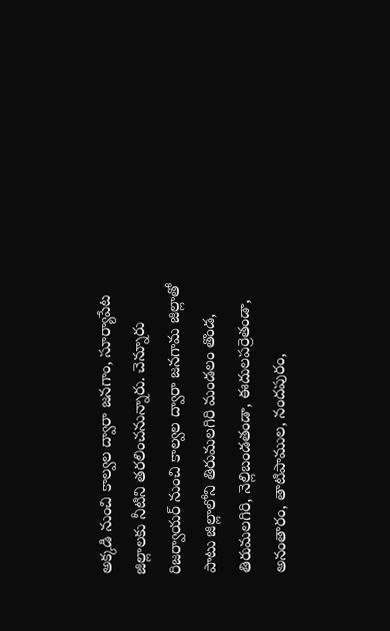అక్కడి నుంచి కాల్వల ద్వారా జనగాం, సూర్యాపేట జిల్లాలకు నీటిని తరలించనున్నారు. చెన్నూరు రిజర్వాయర్‌ నుంచి కాల్వల ద్వారా జనగామ జిల్లాతో పాటు జిల్లాలోని తిరుమలగిరి మండలం తొండ, తిరుమలగిరి, నెల్లిబండతండా, ఈదులపర్రెతండా, అనంతారం, తాటిపాముల, నందపురం,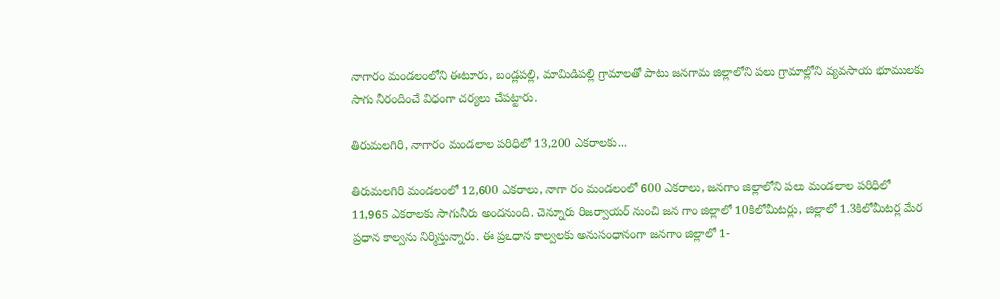నాగారం మండలంలోని ఈటూరు, బండ్లపల్లి, మామిడిపల్లి గ్రామాలతో పాటు జనగామ జిల్లాలోని పలు గ్రామాల్లోని వ్యవసాయ భూములకు సాగు నీరందించే విధంగా చర్యలు చేపట్టారు.

తిరుమలగిరి, నాగారం మండలాల పరిధిలో 13,200 ఎకరాలకు...

తిరుమలగిరి మండలంలో 12,600 ఎకరాలు, నాగా రం మండలంలో 600 ఎకరాలు, జనగాం జిల్లాలోని పలు మండలాల పరిధిలో 11,965 ఎకరాలకు సాగునీరు అందనుంది. చెన్నూరు రిజర్వాయర్‌ నుంచి జన గాం జిల్లాలో 10కిలోమీటర్లు, జిల్లాలో 1.3కిలోమీటర్ల మేర ప్రధాన కాల్వను నిర్మిస్తున్నారు. ఈ ప్రఽధాన కాల్వలకు అనుసంధానంగా జనగాం జిల్లాలో 1-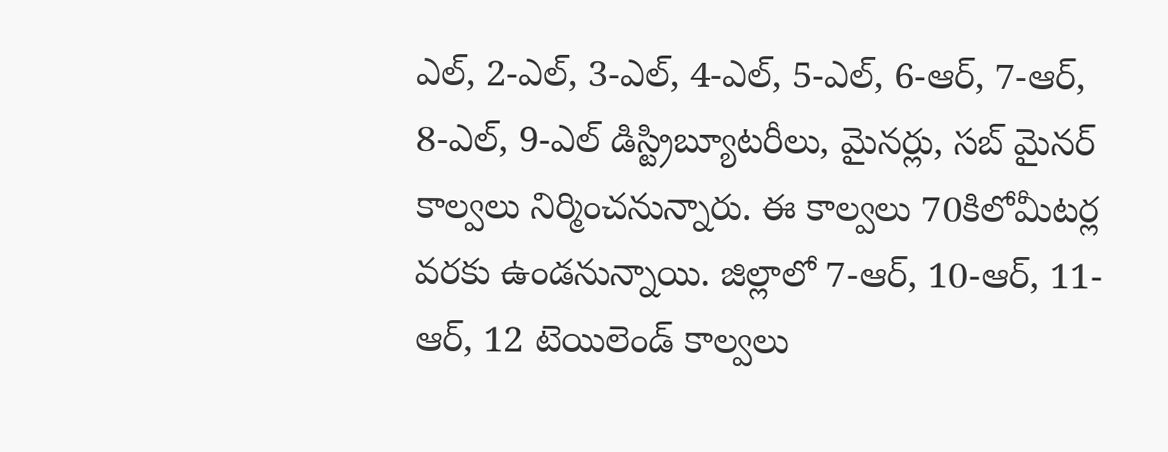ఎల్‌, 2-ఎల్‌, 3-ఎల్‌, 4-ఎల్‌, 5-ఎల్‌, 6-ఆర్‌, 7-ఆర్‌, 8-ఎల్‌, 9-ఎల్‌ డిస్ట్రిబ్యూటరీలు, మైనర్లు, సబ్‌ మైనర్‌ కాల్వలు నిర్మించనున్నారు. ఈ కాల్వలు 70కిలోమీటర్ల వరకు ఉండనున్నాయి. జిల్లాలో 7-ఆర్‌, 10-ఆర్‌, 11-ఆర్‌, 12 టెయిలెండ్‌ కాల్వలు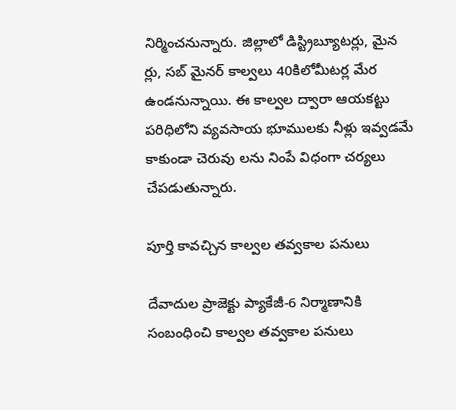నిర్మించనున్నారు. జిల్లాలో డిస్ట్రిబ్యూటర్లు, మైన ర్లు, సబ్‌ మైనర్‌ కాల్వలు 40కిలోమీటర్ల మేర ఉండనున్నాయి. ఈ కాల్వల ద్వారా ఆయకట్టు పరిధిలోని వ్యవసాయ భూములకు నీళ్లు ఇవ్వడమే కాకుండా చెరువు లను నింపే విధంగా చర్యలు చేపడుతున్నారు.

పూర్తి కావచ్చిన కాల్వల తవ్వకాల పనులు

దేవాదుల ప్రాజెక్టు ప్యాకేజీ-6 నిర్మాణానికి సంబంధించి కాల్వల తవ్వకాల పనులు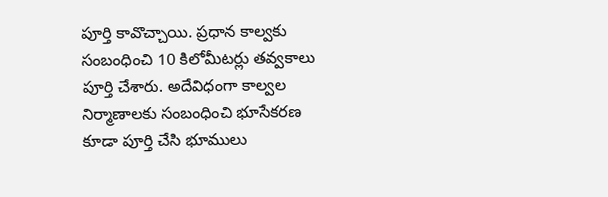పూర్తి కావొచ్చాయి. ప్రధాన కాల్వకు సంబంధించి 10 కిలోమీటర్లు తవ్వకాలు పూర్తి చేశారు. అదేవిధంగా కాల్వల నిర్మాణాలకు సంబంధించి భూసేకరణ కూడా పూర్తి చేసి భూములు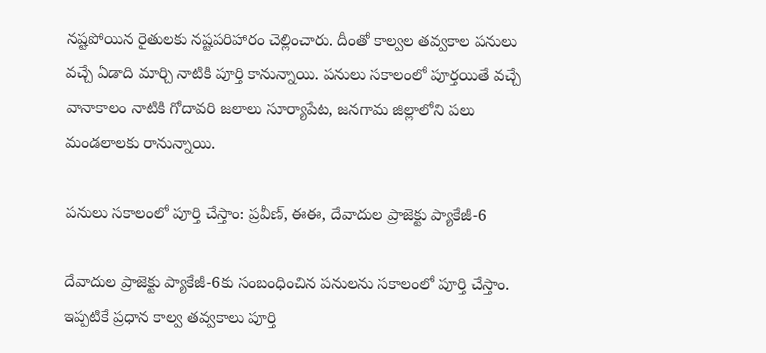నష్టపోయిన రైతులకు నష్టపరిహారం చెల్లించారు. దీంతో కాల్వల తవ్వకాల పనులు వచ్చే ఏడాది మార్చి నాటికి పూర్తి కానున్నాయి. పనులు సకాలంలో పూర్తయితే వచ్చే వానాకాలం నాటికి గోదావరి జలాలు సూర్యాపేట, జనగామ జిల్లాలోని పలు మండలాలకు రానున్నాయి.

పనులు సకాలంలో పూర్తి చేస్తాం: ప్రవీణ్‌, ఈఈ, దేవాదుల ప్రాజెక్టు ప్యాకేజీ-6

దేవాదుల ప్రాజెక్టు ప్యాకేజీ-6కు సంబంధించిన పనులను సకాలంలో పూర్తి చేస్తాం. ఇప్పటికే ప్రధాన కాల్వ తవ్వకాలు పూర్తి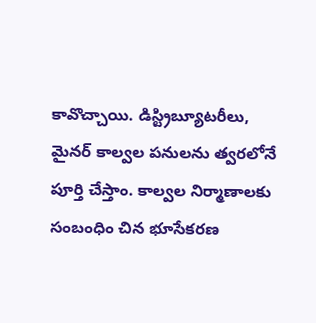కావొచ్చాయి. డిస్ట్రిబ్యూటరీలు, మైనర్‌ కాల్వల పనులను త్వరలోనే పూర్తి చేస్తాం. కాల్వల నిర్మాణాలకు సంబంధిం చిన భూసేకరణ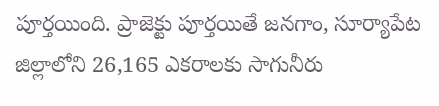పూర్తయింది. ప్రాజెక్టు పూర్తయితే జనగాం, సూర్యాపేట జిల్లాలోని 26,165 ఎకరాలకు సాగునీరు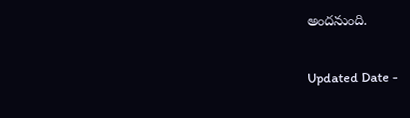అందనుంది.

Updated Date -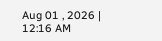Aug 01 , 2026 | 12:16 AM